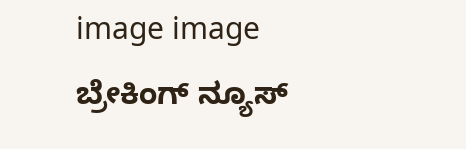image image
ಬ್ರೇಕಿಂಗ್ ನ್ಯೂಸ್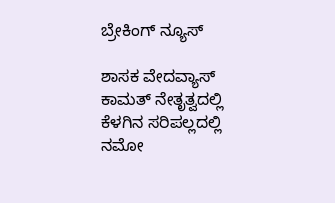ಬ್ರೇಕಿಂಗ್ ನ್ಯೂಸ್

ಶಾಸಕ ವೇದವ್ಯಾಸ್ ಕಾಮತ್ ನೇತೃತ್ವದಲ್ಲಿ ಕೆಳಗಿನ ಸರಿಪಲ್ಲದಲ್ಲಿ ನಮೋ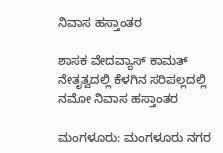ನಿವಾಸ ಹಸ್ತಾಂತರ

ಶಾಸಕ ವೇದವ್ಯಾಸ್ ಕಾಮತ್ ನೇತೃತ್ವದಲ್ಲಿ ಕೆಳಗಿನ ಸರಿಪಲ್ಲದಲ್ಲಿ ನಮೋ ನಿವಾಸ ಹಸ್ತಾಂತರ

ಮಂಗಳೂರು: ಮಂಗಳೂರು ನಗರ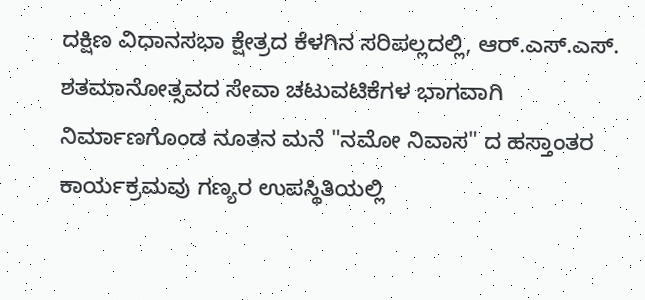ದಕ್ಷಿಣ ವಿಧಾನಸಭಾ ಕ್ಷೇತ್ರದ ಕೆಳಗಿನ ಸರಿಪಲ್ಲದಲ್ಲಿ, ಆರ್‌.ಎಸ್.ಎಸ್. ಶತಮಾನೋತ್ಸವದ ಸೇವಾ ಚಟುವಟಿಕೆಗಳ ಭಾಗವಾಗಿ ನಿರ್ಮಾಣಗೊಂಡ ನೂತನ ಮನೆ "ನಮೋ ನಿವಾಸ" ದ ಹಸ್ತಾಂತರ ಕಾರ್ಯಕ್ರಮವು ಗಣ್ಯರ ಉಪಸ್ಥಿತಿಯಲ್ಲಿ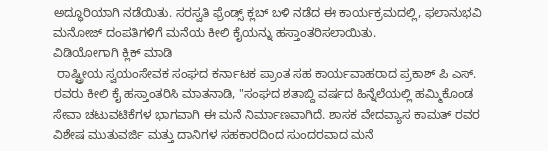ಅದ್ಧೂರಿಯಾಗಿ ನಡೆಯಿತು. ಸರಸ್ವತಿ ಫ್ರೆಂಡ್ಸ್ ಕ್ಲಬ್ ಬಳಿ ನಡೆದ ಈ ಕಾರ್ಯಕ್ರಮದಲ್ಲಿ, ಫಲಾನುಭವಿ ಮನೋಜ್ ದಂಪತಿಗಳಿಗೆ ಮನೆಯ ಕೀಲಿ ಕೈಯನ್ನು ಹಸ್ತಾಂತರಿಸಲಾಯಿತು.
ವಿಡಿಯೋಗಾಗಿ ಕ್ಲಿಕ್ ಮಾಡಿ
 ರಾಷ್ಟ್ರೀಯ ಸ್ವಯಂಸೇವಕ ಸಂಘದ ಕರ್ನಾಟಕ ಪ್ರಾಂತ ಸಹ ಕಾರ್ಯವಾಹರಾದ ಪ್ರಕಾಶ್ ಪಿ ಎಸ್. ರವರು ಕೀಲಿ ಕೈ ಹಸ್ತಾಂತರಿಸಿ ಮಾತನಾಡಿ, "ಸಂಘದ ಶತಾಬ್ದಿ ವರ್ಷದ ಹಿನ್ನೆಲೆಯಲ್ಲಿ ಹಮ್ಮಿಕೊಂಡ ಸೇವಾ ಚಟುವಟಿಕೆಗಳ ಭಾಗವಾಗಿ ಈ ಮನೆ ನಿರ್ಮಾಣವಾಗಿದೆ. ಶಾಸಕ ವೇದವ್ಯಾಸ ಕಾಮತ್ ರವರ ವಿಶೇಷ ಮುತುವರ್ಜಿ ಮತ್ತು ದಾನಿಗಳ ಸಹಕಾರದಿಂದ ಸುಂದರವಾದ ಮನೆ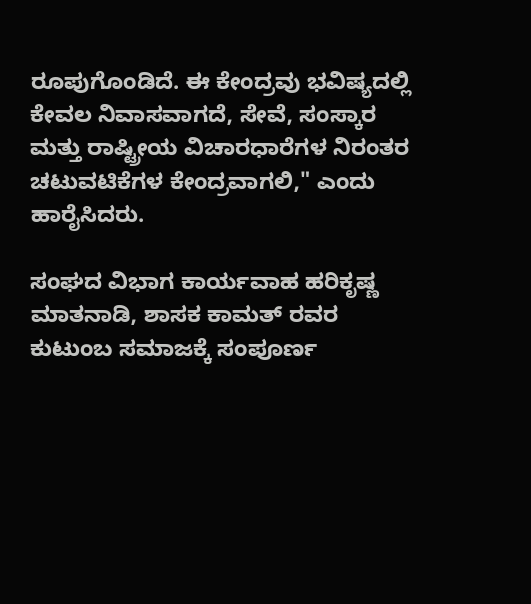ರೂಪುಗೊಂಡಿದೆ. ಈ ಕೇಂದ್ರವು ಭವಿಷ್ಯದಲ್ಲಿ ಕೇವಲ ನಿವಾಸವಾಗದೆ, ಸೇವೆ, ಸಂಸ್ಕಾರ ಮತ್ತು ರಾಷ್ಟ್ರೀಯ ವಿಚಾರಧಾರೆಗಳ ನಿರಂತರ ಚಟುವಟಿಕೆಗಳ ಕೇಂದ್ರವಾಗಲಿ," ಎಂದು ಹಾರೈಸಿದರು.

ಸಂಘದ ವಿಭಾಗ ಕಾರ್ಯವಾಹ ಹರಿಕೃಷ್ಣ ಮಾತನಾಡಿ, ಶಾಸಕ ಕಾಮತ್ ರವರ ಕುಟುಂಬ ಸಮಾಜಕ್ಕೆ ಸಂಪೂರ್ಣ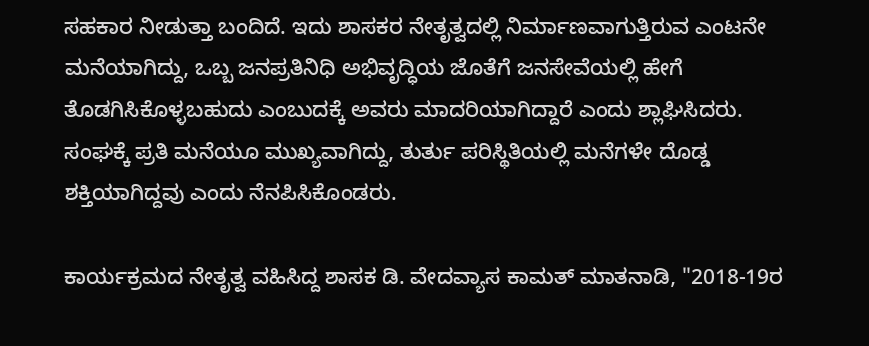ಸಹಕಾರ ನೀಡುತ್ತಾ ಬಂದಿದೆ. ಇದು ಶಾಸಕರ ನೇತೃತ್ವದಲ್ಲಿ ನಿರ್ಮಾಣವಾಗುತ್ತಿರುವ ಎಂಟನೇ ಮನೆಯಾಗಿದ್ದು, ಒಬ್ಬ ಜನಪ್ರತಿನಿಧಿ ಅಭಿವೃದ್ಧಿಯ ಜೊತೆಗೆ ಜನಸೇವೆಯಲ್ಲಿ ಹೇಗೆ ತೊಡಗಿಸಿಕೊಳ್ಳಬಹುದು ಎಂಬುದಕ್ಕೆ ಅವರು ಮಾದರಿಯಾಗಿದ್ದಾರೆ ಎಂದು ಶ್ಲಾಘಿಸಿದರು. ಸಂಘಕ್ಕೆ ಪ್ರತಿ ಮನೆಯೂ ಮುಖ್ಯವಾಗಿದ್ದು, ತುರ್ತು ಪರಿಸ್ಥಿತಿಯಲ್ಲಿ ಮನೆಗಳೇ ದೊಡ್ಡ ಶಕ್ತಿಯಾಗಿದ್ದವು ಎಂದು ನೆನಪಿಸಿಕೊಂಡರು.

ಕಾರ್ಯಕ್ರಮದ ನೇತೃತ್ವ ವಹಿಸಿದ್ದ ಶಾಸಕ ಡಿ. ವೇದವ್ಯಾಸ ಕಾಮತ್ ಮಾತನಾಡಿ, "2018-19ರ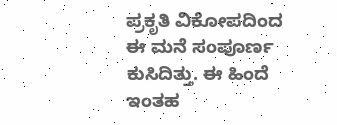ಪ್ರಕೃತಿ ವಿಕೋಪದಿಂದ ಈ ಮನೆ ಸಂಪೂರ್ಣ ಕುಸಿದಿತ್ತು. ಈ ಹಿಂದೆ ಇಂತಹ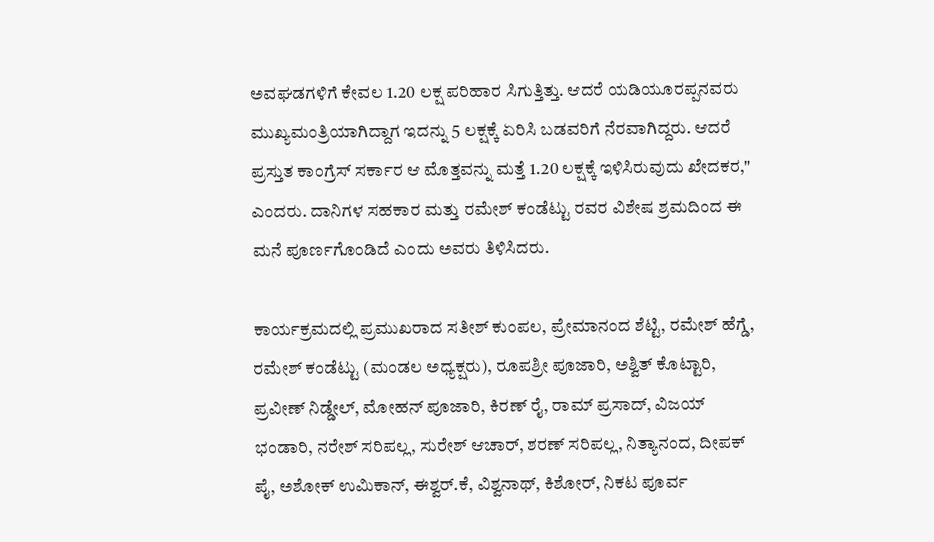ಅವಘಡಗಳಿಗೆ ಕೇವಲ 1.20 ಲಕ್ಷ ಪರಿಹಾರ ಸಿಗುತ್ತಿತ್ತು. ಆದರೆ ಯಡಿಯೂರಪ್ಪನವರು ಮುಖ್ಯಮಂತ್ರಿಯಾಗಿದ್ದಾಗ ಇದನ್ನು 5 ಲಕ್ಷಕ್ಕೆ ಏರಿಸಿ ಬಡವರಿಗೆ ನೆರವಾಗಿದ್ದರು. ಆದರೆ ಪ್ರಸ್ತುತ ಕಾಂಗ್ರೆಸ್ ಸರ್ಕಾರ ಆ ಮೊತ್ತವನ್ನು ಮತ್ತೆ 1.20 ಲಕ್ಷಕ್ಕೆ ಇಳಿಸಿರುವುದು ಖೇದಕರ," ಎಂದರು. ದಾನಿಗಳ ಸಹಕಾರ ಮತ್ತು ರಮೇಶ್ ಕಂಡೆಟ್ಟು ರವರ ವಿಶೇಷ ಶ್ರಮದಿಂದ ಈ ಮನೆ ಪೂರ್ಣಗೊಂಡಿದೆ ಎಂದು ಅವರು ತಿಳಿಸಿದರು.

ಕಾರ್ಯಕ್ರಮದಲ್ಲಿ ಪ್ರಮುಖರಾದ ಸತೀಶ್ ಕುಂಪಲ, ಪ್ರೇಮಾನಂದ ಶೆಟ್ಟಿ, ರಮೇಶ್ ಹೆಗ್ಡೆ, ರಮೇಶ್ ಕಂಡೆಟ್ಟು (ಮಂಡಲ ಅಧ್ಯಕ್ಷರು), ರೂಪಶ್ರೀ ಪೂಜಾರಿ, ಅಶ್ವಿತ್ ಕೊಟ್ಟಾರಿ, ಪ್ರವೀಣ್ ನಿಡ್ಡೇಲ್, ಮೋಹನ್ ಪೂಜಾರಿ, ಕಿರಣ್ ರೈ, ರಾಮ್ ಪ್ರಸಾದ್, ವಿಜಯ್ ಭಂಡಾರಿ, ನರೇಶ್ ಸರಿಪಲ್ಲ, ಸುರೇಶ್ ಆಚಾರ್, ಶರಣ್ ಸರಿಪಲ್ಲ, ನಿತ್ಯಾನಂದ, ದೀಪಕ್ ಪೈ, ಅಶೋಕ್ ಉಮಿಕಾನ್, ಈಶ್ವರ್.ಕೆ, ವಿಶ್ವನಾಥ್, ಕಿಶೋರ್, ನಿಕಟ ಪೂರ್ವ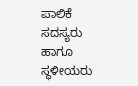ಪಾಲಿಕೆ ಸದಸ್ಯರು ಹಾಗೂ ಸ್ಥಳೀಯರು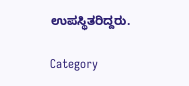ಉಪಸ್ಥಿತರಿದ್ದರು.

Category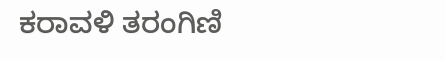ಕರಾವಳಿ ತರಂಗಿಣಿ